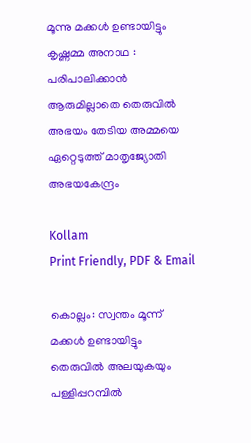മൂന്നു മക്കൾ ഉണ്ടായിട്ടും കൃഷ്ണമ്മ അനാഥ : പരിപാലിക്കാൻ ആരുമില്ലാതെ തെരുവിൽ അഭയം തേടിയ അമ്മയെ ഏറ്റെടുത്ത് മാതൃജ്യോതി അഭയകേന്ദ്രം

Kollam
Print Friendly, PDF & Email

കൊല്ലം: സ്വന്തം മൂന്ന് മക്കള്‍ ഉണ്ടായിട്ടും തെരുവില്‍ അലയുകയും പള്ളിപ്പറമ്പില്‍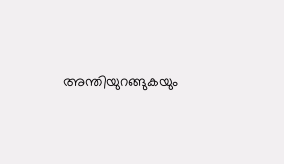അന്തിയുറങ്ങുകയും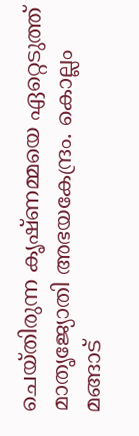ചെയ്തിരുന്ന കൃഷ്ണമ്മയെ ഏറ്റെടുത്ത് മാതൃജ്യോതി അഭയകേന്ദ്രം. കൊല്ലം മങ്ങാട്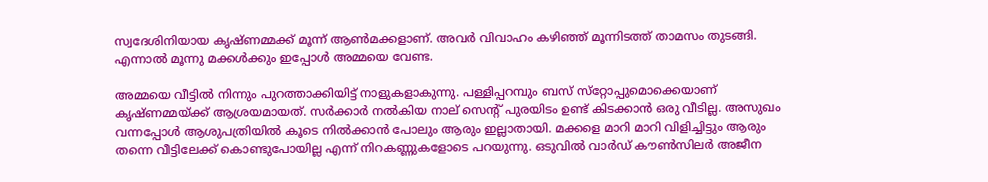സ്വദേശിനിയായ കൃഷ്ണമ്മക്ക് മൂന്ന് ആണ്‍മക്കളാണ്. അവര്‍ വിവാഹം കഴിഞ്ഞ് മൂന്നിടത്ത് താമസം തുടങ്ങി. എന്നാല്‍ മൂന്നു മക്കള്‍ക്കും ഇപ്പോള്‍ അമ്മയെ വേണ്ട.

അമ്മയെ വീട്ടില്‍ നിന്നും പുറത്താക്കിയിട്ട് നാളുകളാകുന്നു. പള്ളിപ്പറമ്പും ബസ് സ്‌റ്റോപ്പുമൊക്കെയാണ് കൃഷ്ണമ്മയ്ക്ക് ആശ്രയമായത്. സര്‍ക്കാര്‍ നല്‍കിയ നാല് സെന്റ് പുരയിടം ഉണ്ട് കിടക്കാന്‍ ഒരു വീടില്ല. അസുഖം വന്നപ്പോള്‍ ആശുപത്രിയില്‍ കൂടെ നില്‍ക്കാന്‍ പോലും ആരും ഇല്ലാതായി. മക്കളെ മാറി മാറി വിളിച്ചിട്ടും ആരും തന്നെ വീട്ടിലേക്ക് കൊണ്ടുപോയില്ല എന്ന് നിറകണ്ണുകളോടെ പറയുന്നു. ഒടുവില്‍ വാര്‍ഡ് കൗണ്‍സിലര്‍ അജീന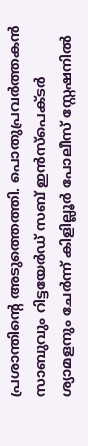പ്രശാന്തിന്റെ അടുത്തെത്തി. പൊതുപ്രവര്‍ത്തകന്‍ സാബുവും റിട്ടയേര്‍ഡ് സബ് ഇന്‍സ്‌പെക്ടര്‍ ശ്യാമളനും ചേര്‍ന്ന് കിളില്ലൂര്‍ പോലീസ് സ്റ്റേഷനില്‍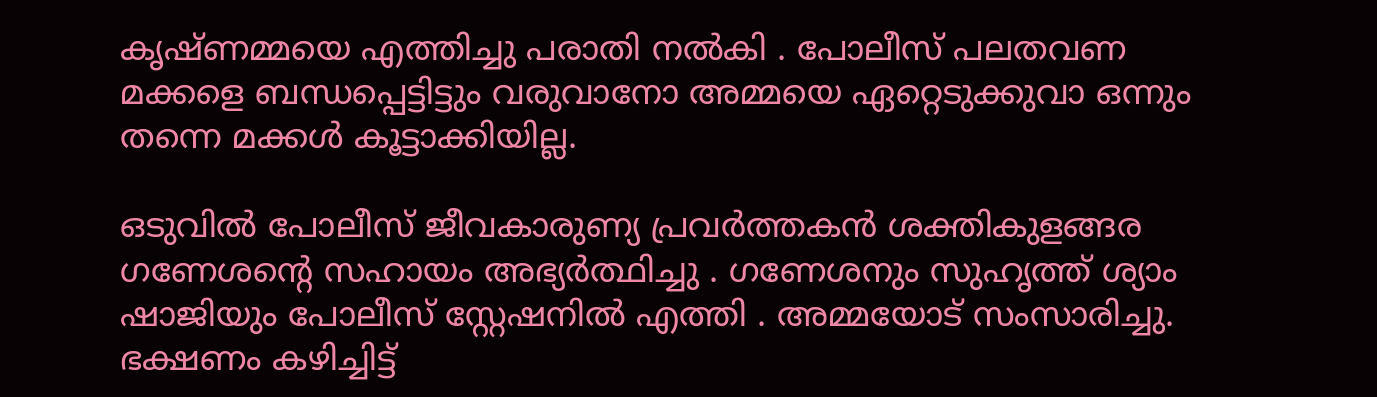കൃഷ്ണമ്മയെ എത്തിച്ചു പരാതി നല്‍കി . പോലീസ് പലതവണ മക്കളെ ബന്ധപ്പെട്ടിട്ടും വരുവാനോ അമ്മയെ ഏറ്റെടുക്കുവാ ഒന്നും തന്നെ മക്കള്‍ കൂട്ടാക്കിയില്ല.

ഒടുവില്‍ പോലീസ് ജീവകാരുണ്യ പ്രവര്‍ത്തകന്‍ ശക്തികുളങ്ങര ഗണേശന്റെ സഹായം അഭ്യര്‍ത്ഥിച്ചു . ഗണേശനും സുഹൃത്ത് ശ്യാം ഷാജിയും പോലീസ് സ്റ്റേഷനില്‍ എത്തി . അമ്മയോട് സംസാരിച്ചു. ഭക്ഷണം കഴിച്ചിട്ട്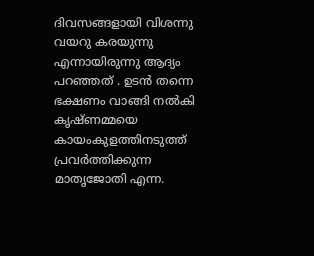ദിവസങ്ങളായി വിശന്നു വയറു കരയുന്നു എന്നായിരുന്നു ആദ്യം പറഞ്ഞത് . ഉടന്‍ തന്നെ ഭക്ഷണം വാങ്ങി നല്‍കി കൃഷ്ണമ്മയെ കായംകുളത്തിനടുത്ത് പ്രവര്‍ത്തിക്കുന്ന മാതൃജോതി എന്ന.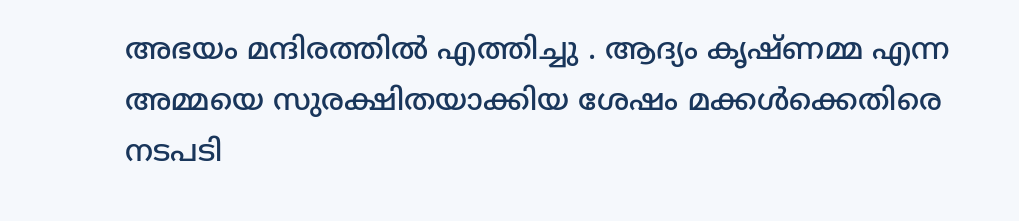അഭയം മന്ദിരത്തില്‍ എത്തിച്ചു . ആദ്യം കൃഷ്ണമ്മ എന്ന അമ്മയെ സുരക്ഷിതയാക്കിയ ശേഷം മക്കള്‍ക്കെതിരെ നടപടി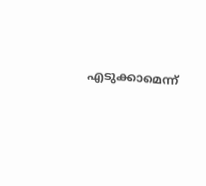എടുക്കാമെന്ന്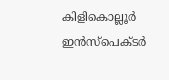കിളികൊല്ലൂര്‍ ഇന്‍സ്‌പെക്ടര്‍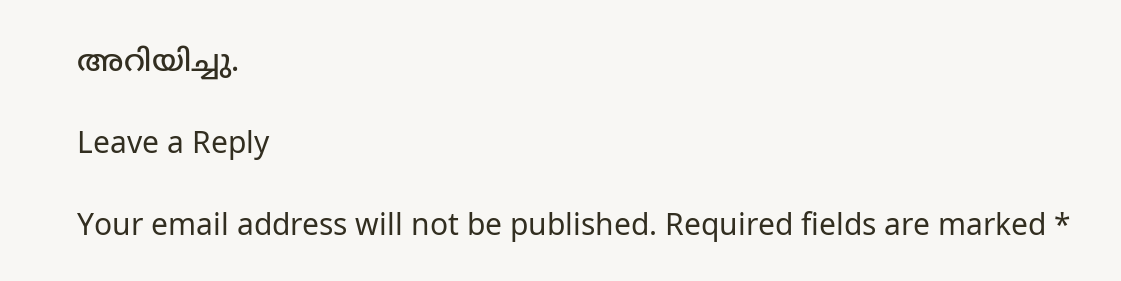അറിയിച്ചു.

Leave a Reply

Your email address will not be published. Required fields are marked *